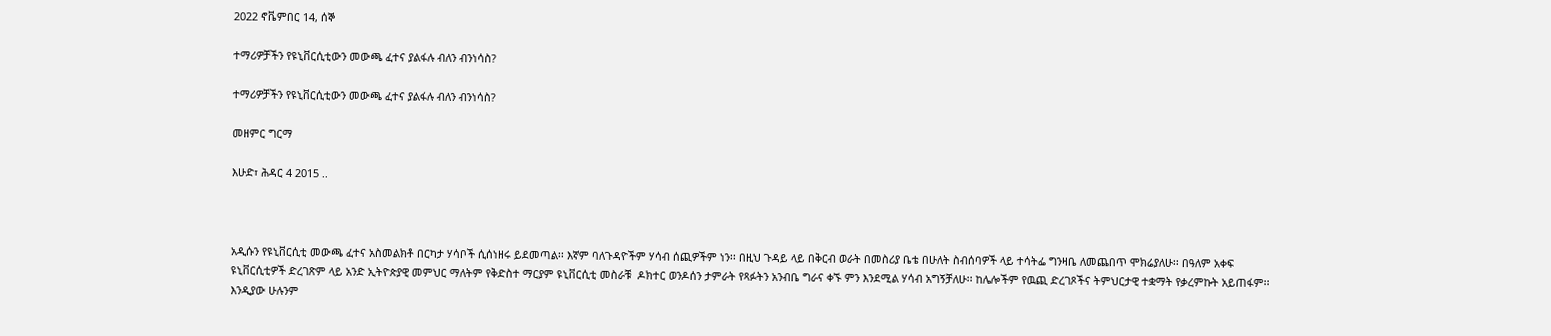2022 ኖቬምበር 14, ሰኞ

ተማሪዎቻችን የዩኒቨርሲቲውን መውጫ ፈተና ያልፋሉ ብለን ብንነሳስ?

ተማሪዎቻችን የዩኒቨርሲቲውን መውጫ ፈተና ያልፋሉ ብለን ብንነሳስ?

መዘምር ግርማ

እሁድ፣ ሕዳር 4 2015 ..



አዲሱን የዩኒቨርሲቲ መውጫ ፈተና አስመልክቶ በርካታ ሃሳቦች ሲሰነዘሩ ይደመጣል፡፡ እኛም ባለጉዳዮችም ሃሳብ ሰጪዎችም ነን፡፡ በዚህ ጉዳይ ላይ በቅርብ ወራት በመስሪያ ቤቴ በሁለት ስብሰባዎች ላይ ተሳትፌ ግንዛቤ ለመጨበጥ ሞክሬያለሁ፡፡ በዓለም አቀፍ ዩኒቨርሲቲዎች ድረገጽም ላይ አንድ ኢትዮጵያዊ መምህር ማለትም የቅድስተ ማርያም ዩኒቨርሲቲ መስራቹ  ዶክተር ወንዶሰን ታምራት የጻፉትን አንብቤ ግራና ቀኙ ምን እንደሚል ሃሳብ አግኝቻለሁ፡፡ ከሌሎችም የዉጪ ድረገጾችና ትምህርታዊ ተቋማት የቃረምኩት አይጠፋም፡፡ እንዲያው ሁሉንም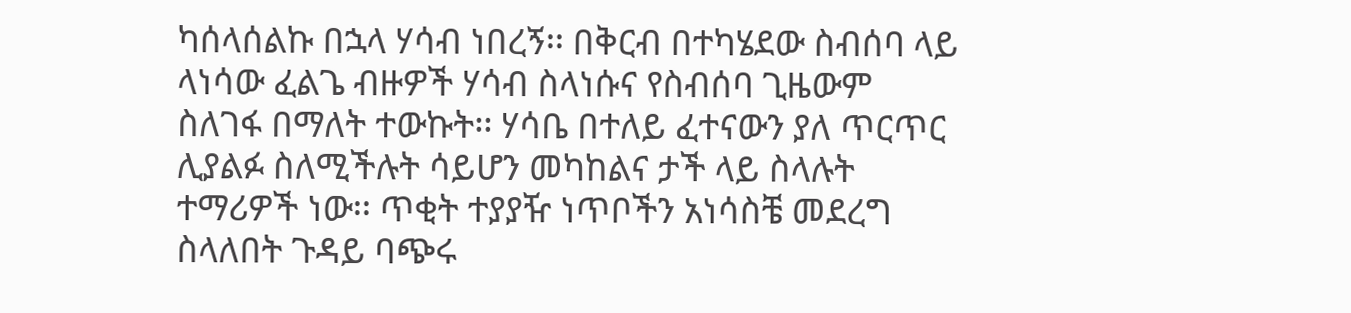ካሰላሰልኩ በኋላ ሃሳብ ነበረኝ፡፡ በቅርብ በተካሄደው ስብሰባ ላይ ላነሳው ፈልጌ ብዙዎች ሃሳብ ስላነሱና የስብሰባ ጊዜውም ስለገፋ በማለት ተውኩት፡፡ ሃሳቤ በተለይ ፈተናውን ያለ ጥርጥር ሊያልፉ ስለሚችሉት ሳይሆን መካከልና ታች ላይ ስላሉት ተማሪዎች ነው፡፡ ጥቂት ተያያዥ ነጥቦችን አነሳስቼ መደረግ ስላለበት ጉዳይ ባጭሩ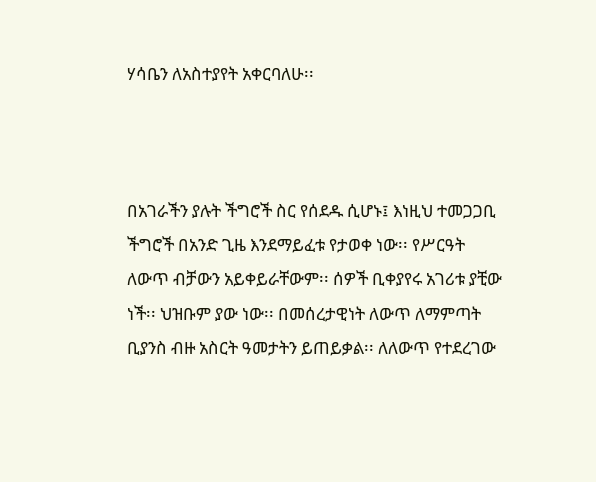ሃሳቤን ለአስተያየት አቀርባለሁ፡፡



በአገራችን ያሉት ችግሮች ስር የሰደዱ ሲሆኑ፤ እነዚህ ተመጋጋቢ ችግሮች በአንድ ጊዜ እንደማይፈቱ የታወቀ ነው፡፡ የሥርዓት ለውጥ ብቻውን አይቀይራቸውም፡፡ ሰዎች ቢቀያየሩ አገሪቱ ያቺው ነች፡፡ ህዝቡም ያው ነው፡፡ በመሰረታዊነት ለውጥ ለማምጣት ቢያንስ ብዙ አስርት ዓመታትን ይጠይቃል፡፡ ለለውጥ የተደረገው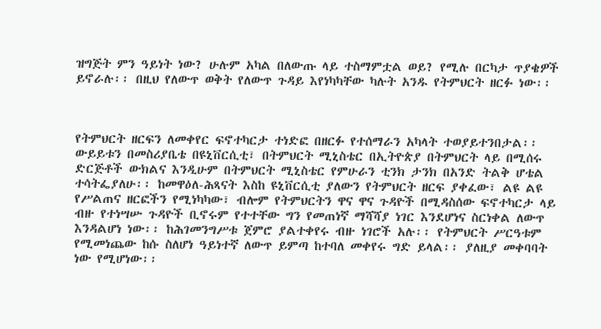ዝግጅት ምን ዓይነት ነው? ሁሉም አካል በለውጡ ላይ ተስማምቷል ወይ? የሚሉ በርካታ ጥያቄዎች ይኖራሉ፡፡ በዚህ የለውጥ ወቅት የለውጥ ጉዳይ እየነካካቸው ካሉት አንዱ የትምህርት ዘርፉ ነው፡፡



የትምህርት ዘርፍን ለመቀየር ፍኖተካርታ ተነድፎ በዘርፉ የተሰማራን አካላት ተወያይተንበታል፡፡ ውይይቱን በመስሪያቤቴ በዩኒቨርሲቲ፣ በትምህርት ሚኒስቴር በኢትዮጵያ በትምህርት ላይ በሚሰሩ ድርጅቶች ውክልና እንዲሁም በትምህርት ሚኒስቴር የምሁራን ቲንክ ታንክ በአንድ ትልቅ ሆቴል ተሳትፌያለሁ፡፡ ከመዋዕለ-ሕጻናት እስከ ዩኒቨርሲቲ ያለውን የትምህርት ዘርፍ ያቀፈው፣ ልዩ ልዩ የሥልጠና ዘርፎችን የሚነካካው፣ ብሎም የትምህርትን ዋና ዋና ጉዳዮች በሚዳስሰው ፍኖተካርታ ላይ ብዙ የተነሣሡ ጉዳዮች ቢኖሩም የተተቸው ግን የመጠነኛ ማሻሻያ ነገር እንደሆነና ስርነቀል ለውጥ እንዳልሆነ ነው፡፡ ከሕገመንግሥቱ ጀምሮ ያልተቀየሩ ብዙ ነገሮች አሉ፡፡ የትምህርት ሥርዓቱም የሚመነጨው ከሱ ስለሆነ ዓይነተኛ ለውጥ ይምጣ ከተባለ መቀየሩ ግድ ይላል፡፡ ያለዚያ መቀባባት ነው የሚሆነው፡፡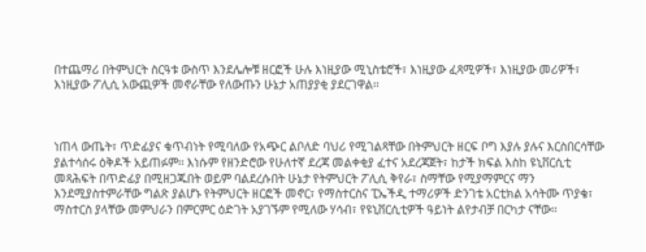በተጨማሪ በትምህርት ስርዓቱ ውስጥ እንደሌሎቹ ዘርፎች ሁሉ እነዚያው ሚኒስቴሮች፣ እነዚያው ፈጻሚዎች፣ እነዚያው መሪዎች፣ እነዚያው ፖሊሲ አውጪዎች መኖራቸው የለውጡን ሁኔታ አጠያያቂ ያደርገዋል፡፡



ነጠላ ውጤት፣ ጥድፊያና ቁጥብነት የሚባለው የአጭር ልቦለድ ባህሪ የሚገልጻቸው በትምህርት ዘርፍ ቦግ እያሉ ያሉና እርስበርሳቸው ያልተሳሰሩ ዕቅዶች አይጠፉም፡፡ እነሱም የዘንድሮው የሁለተኛ ደረጃ መልቀቂያ ፈተና አደረጃጀት፣ ከታች ክፍል እስከ ዩኒቨርሲቲ መጻሕፍት በጥድፊያ በሚዘጋጁበት ወይም ባልደረሱበት ሁኔታ የትምህርት ፖሊሲ ቅየራ፣ ስማቸው የሚያማምርና ማን እንደሚያስተምራቸው ግልጽ ያልሆኑ የትምህርት ዘርፎች መኖር፣ የማስተርስና ፒኤችዲ ተማሪዎች ድንገቴ አርቲክል አሳትሙ ጥያቄ፣ ማስተርስ ያላቸው መምህራን በምርምር ዕድገት አያገኙም የሚለው ሃሳብ፣ የዩኒቨርሲቲዎች ዓይነት ልየታብቻ በርካታ ናቸው፡፡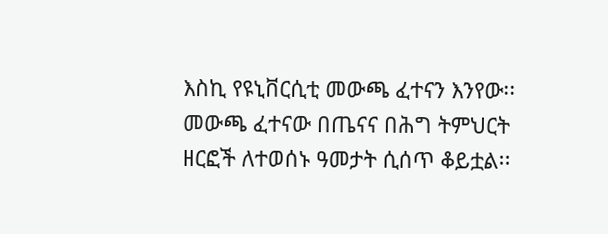እስኪ የዩኒቨርሲቲ መውጫ ፈተናን እንየው፡፡  መውጫ ፈተናው በጤናና በሕግ ትምህርት ዘርፎች ለተወሰኑ ዓመታት ሲሰጥ ቆይቷል፡፡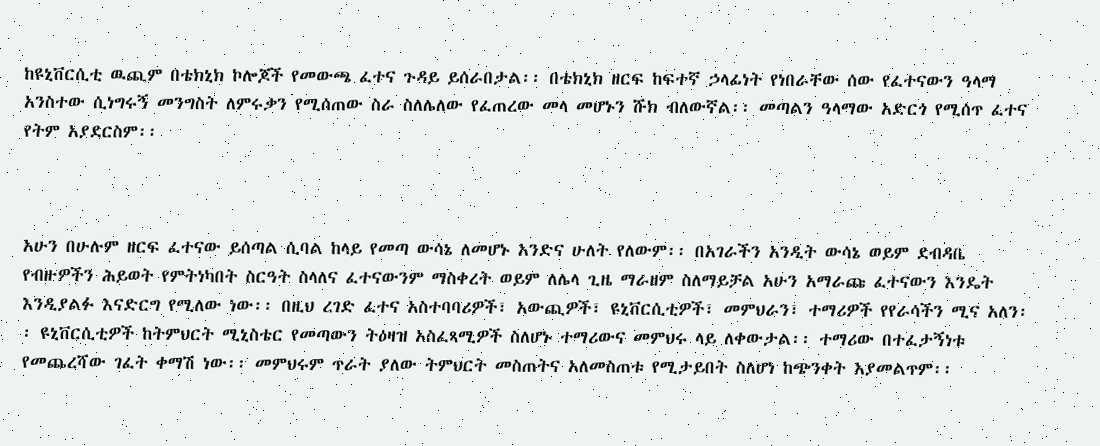ከዩኒቨርሲቲ ዉጪም በቴክኒክ ኮሎጆች የመውጫ ፈተና ጉዳይ ይሰራበታል፡፡ በቴክኒክ ዘርፍ ከፍተኛ ኃላፊነት የነበራቸው ሰው የፈተናውን ዓላማ አንስተው ሲነግሩኝ መንግስት ለምሩቃን የሚሰጠው ስራ ስለሌለው የፈጠረው መላ መሆኑን ሹክ ብለውኛል፡፡ መጣልን ዓላማው አድርጎ የሚሰጥ ፈተና የትም አያደርስም፡፡



አሁን በሁሉም ዘርፍ ፈተናው ይሰጣል ሲባል ከላይ የመጣ ውሳኔ ለመሆኑ አንድና ሁለት የለውም፡፡ በአገራችን አንዲት ውሳኔ ወይም ደብዳቤ የብዙዎችን ሕይወት የምትነካበት ስርዓት ስላለና ፈተናውንም ማስቀረት ወይም ለሌላ ጊዜ ማራዘም ስለማይቻል አሁን አማራጩ ፈተናውን እንዴት እንዲያልፉ እናድርግ የሚለው ነው፡፡ በዚህ ረገድ ፈተና አስተባባሪዎች፣ አውጪዎች፣ ዩኒቨርሲቲዎች፣ መምህራን፣ ተማሪዎች የየራሳችን ሚና አለን፡፡ ዩኒቨርሲቲዎች ከትምህርት ሚኒስቴር የመጣውን ትዕዛዝ አስፈጻሚዎች ስለሆኑ ተማሪውና መምህሩ ላይ ለቀውታል፡፡ ተማሪው በተፈታኝነቱ የመጨረሻው ገፈት ቀማሽ ነው፡፡ መምህሩም ጥራት ያለው ትምህርት መስጠትና አለመስጠቱ የሚታይበት ስለሆነ ከጭንቀት አያመልጥም፡፡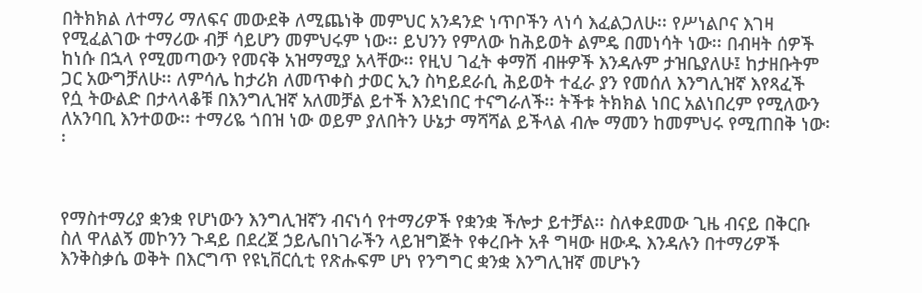በትክክል ለተማሪ ማለፍና መውደቅ ለሚጨነቅ መምህር አንዳንድ ነጥቦችን ላነሳ እፈልጋለሁ፡፡ የሥነልቦና እገዛ የሚፈልገው ተማሪው ብቻ ሳይሆን መምህሩም ነው፡፡ ይህንን የምለው ከሕይወት ልምዴ በመነሳት ነው፡፡ በብዛት ሰዎች ከነሱ በኋላ የሚመጣውን የመናቅ አዝማሚያ አላቸው፡፡ የዚህ ገፈት ቀማሽ ብዙዎች እንዳሉም ታዝቤያለሁ፤ ከታዘቡትም ጋር አውግቻለሁ፡፡ ለምሳሌ ከታሪክ ለመጥቀስ ታወር ኢን ስካይደራሲ ሕይወት ተፈራ ያን የመሰለ እንግሊዝኛ እየጻፈች የሷ ትውልድ በታላላቆቹ በእንግሊዝኛ አለመቻል ይተች እንደነበር ተናግራለች፡፡ ትችቱ ትክክል ነበር አልነበረም የሚለውን ለአንባቢ እንተወው፡፡ ተማሪዬ ጎበዝ ነው ወይም ያለበትን ሁኔታ ማሻሻል ይችላል ብሎ ማመን ከመምህሩ የሚጠበቅ ነው፡፡



የማስተማሪያ ቋንቋ የሆነውን እንግሊዝኛን ብናነሳ የተማሪዎች የቋንቋ ችሎታ ይተቻል፡፡ ስለቀደመው ጊዜ ብናይ በቅርቡ ስለ ዋለልኝ መኮንን ጉዳይ በደረጀ ኃይሌበነገራችን ላይዝግጅት የቀረቡት አቶ ግዛው ዘውዱ እንዳሉን በተማሪዎች እንቅስቃሴ ወቅት በእርግጥ የዩኒቨርሲቲ የጽሑፍም ሆነ የንግግር ቋንቋ እንግሊዝኛ መሆኑን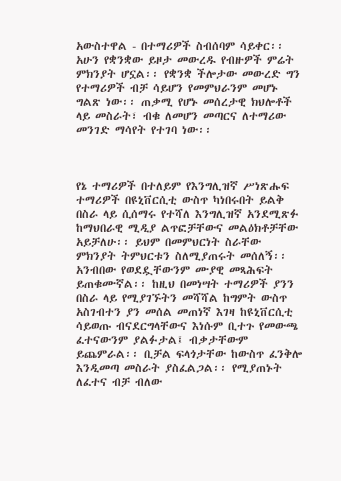አውስተዋል - በተማሪዎች ስብሰባም ሳይቀር፡፡ አሁን የቋንቋው ይዞታ መውረዱ የብዙዎች ምሬት ምክንያት ሆኗል፡፡ የቋንቋ ችሎታው መውረድ ግን የተማሪዎች ብቻ ሳይሆን የመምህራንም መሆኑ ግልጽ ነው፡፡ ጠቃሚ የሆኑ መሰረታዊ ክህሎቶች ላይ መስራት፣ ብቁ ለመሆን መጣርና ለተማሪው መንገድ ማሳየት የተገባ ነው፡፡



የኔ ተማሪዎች በተለይም የእንግሊዝኛ ሥነጽሑፍ ተማሪዎች በዩኒቨርሲቲ ውስጥ ካነበሩበት ይልቅ በስራ ላይ ሲሰማሩ የተሻለ እንግሊዝኛ አንደሚጽፉ ከማህበራዊ ሚዲያ ልጥፎቻቸውና መልዕክቶቻቸው አይቻለሁ፡፡ ይህም በመምህርነት ስራቸው ምክንያት ትምህርቱን ስለሚያጠሩት መሰለኝ፡፡ አንብበው የወደዷቸውንም ሙያዊ መጻሕፍት ይጠቁሙኛል፡፡ ከዚህ በመነሣት ተማሪዎች ያንን በስራ ላይ የሚያገኙትን መሻሻል ከግምት ውስጥ አስገብተን ያን መሰል መጠነኛ እገዛ ከዩኒቨርሲቲ ሳይወጡ ብናደርግላቸውና እነሱም ቢተጉ የመውጫ ፈተናውንም ያልፉታል፤ ብቃታቸውም ይጨምራል፡፡ ቢቻል ፍላጎታቸው ከውስጥ ፈንቅሎ እንዲመጣ መስራት ያስፈልጋል፡፡ የሚያጠኑት ለፈተና ብቻ ብለው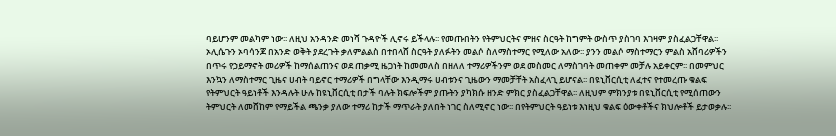ባይሆንም መልካም ነው፡፡ ለዚህ አንዳንድ መነሻ ጉዳዮች ሊኖሩ ይችላሉ፡፡ የመጡበትን የትምህርትና ምዘና ስርዓት ከግምት ውስጥ ያስገባ እገዛም ያስፈልጋቸዋል፡፡ ኦሊሴጉን ኦባሳንጆ በአንድ ወቅት ያደረጉት ቃለምልልስ በተበላሸ ስርዓት ያለፉትን መልሶ ስለማስተማር የሚለው አለው፡፡ ያንን መልሶ ማስተማርን ምልስ አሸባሪዎችን በጥሩ የኃይማኖት መሪዎች ከማሰልጠንና ወደ ጠቃሚ ዜጋነት ከመመለስ በዘለለ ተማሪዎችንም ወደ መስመር ለማስገባት መጠቀም መቻሉ አይቀርም፡፡ በመምህር እንኳን ለማስተማር ጊዜና ሀብት ባይኖር ተማሪዎች በግላቸው እንዲማሩ ሀብቱንና ጊዜውን ማመቻቸት አስፈላጊ ይሆናል፡፡ በዩኒቨርሲቲ ለፈተና የተመረጡ ቁልፍ የትምህርት ዓይነቶች እንዳሉት ሁሉ ከዩኒቨርሲቲ በታች ባሉት ክፍሎችም ያጡትን ያካክሱ ዘንድ ምክር ያስፈልጋቸዋል፡፡ ለዚህም ምክንያቱ በዩኒቨርሲቲ የሚሰጠውን ትምህርት ለመሸከም የማይችል ጫንቃ ያለው ተማሪ ከታች ማጥራት ያለበት ነገር ስለሚኖር ነው፡፡ በየትምህርት ዓይነቱ እነዚህ ቁልፍ ዕውቀቶችና ክህሎቶች ይታወቃሉ፡፡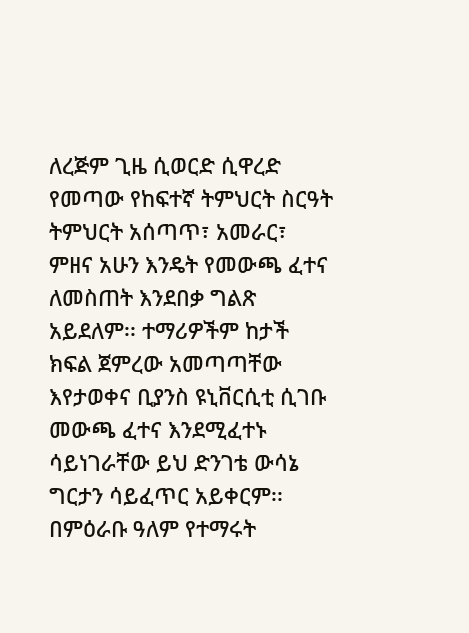ለረጅም ጊዜ ሲወርድ ሲዋረድ የመጣው የከፍተኛ ትምህርት ስርዓት ትምህርት አሰጣጥ፣ አመራር፣ ምዘና አሁን እንዴት የመውጫ ፈተና ለመስጠት እንደበቃ ግልጽ አይደለም፡፡ ተማሪዎችም ከታች ክፍል ጀምረው አመጣጣቸው እየታወቀና ቢያንስ ዩኒቨርሲቲ ሲገቡ መውጫ ፈተና እንደሚፈተኑ ሳይነገራቸው ይህ ድንገቴ ውሳኔ ግርታን ሳይፈጥር አይቀርም፡፡ በምዕራቡ ዓለም የተማሩት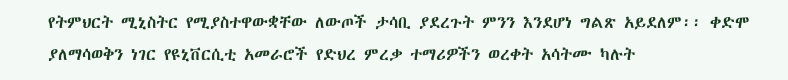የትምህርት ሚኒስትር የሚያስተዋውቋቸው ለውጦች ታሳቢ ያደረጉት ምንን እንደሆነ ግልጽ አይደለም፡፡ ቀድሞ ያለማሳወቅን ነገር የዩኒቨርሲቲ አመራሮች የድህረ ምረቃ ተማሪዎችን ወረቀት አሳትሙ ካሉት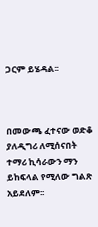ጋርም ይሄዳል፡፡



በመውጫ ፈተናው ወድቆ ያለዲግሪ ለሚሰናበት ተማሪ ኪሳራውን ማን ይከፍላል የሚለው ግልጽ አይደለም፡፡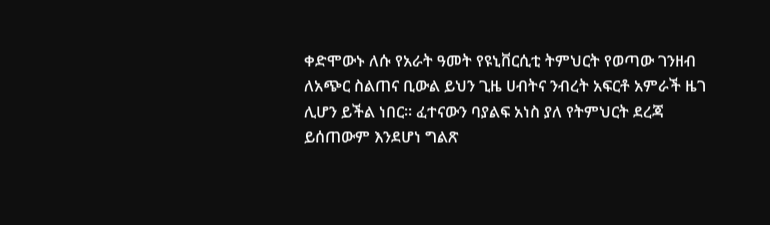ቀድሞውኑ ለሱ የአራት ዓመት የዩኒቨርሲቲ ትምህርት የወጣው ገንዘብ ለአጭር ስልጠና ቢውል ይህን ጊዜ ሀብትና ንብረት አፍርቶ አምራች ዜገ ሊሆን ይችል ነበር፡፡ ፈተናውን ባያልፍ አነስ ያለ የትምህርት ደረጃ ይሰጠውም እንደሆነ ግልጽ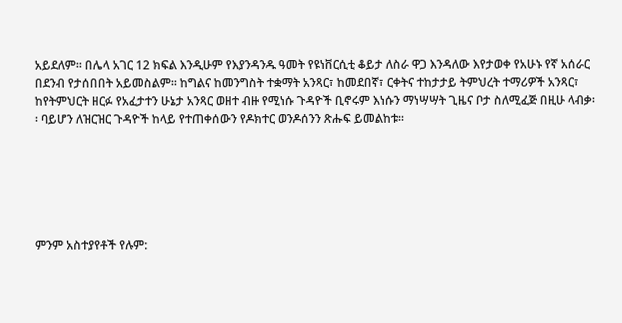አይደለም፡፡ በሌላ አገር 12 ክፍል እንዲሁም የእያንዳንዱ ዓመት የዩነቨርሲቲ ቆይታ ለስራ ዋጋ እንዳለው እየታወቀ የአሁኑ የኛ አሰራር በደንብ የታሰበበት አይመስልም፡፡ ከግልና ከመንግስት ተቋማት አንጻር፣ ከመደበኛ፣ ርቀትና ተከታታይ ትምህረት ተማሪዎች አንጻር፣ ከየትምህርት ዘርፉ የአፈታተን ሁኔታ አንጻር ወዘተ ብዙ የሚነሱ ጉዳዮች ቢኖሩም እነሱን ማነሣሣት ጊዜና ቦታ ስለሚፈጅ በዚሁ ላብቃ፡፡ ባይሆን ለዝርዝር ጉዳዮች ከላይ የተጠቀሰውን የዶክተር ወንዶሰንን ጽሑፍ ይመልከቱ፡፡






ምንም አስተያየቶች የሉም: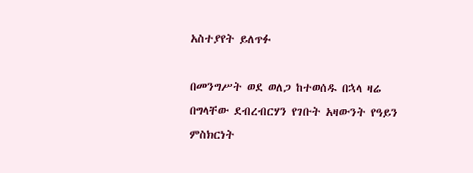አስተያየት ይለጥፉ

በመንግሥት ወደ ወለጋ ከተወሰዱ በኋላ ዛሬ በግላቸው ደብረብርሃን የገቡት አዛውንት የዓይን ምስክርነት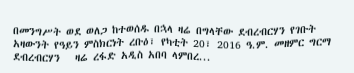በመንግሥት ወደ ወለጋ ከተወሰዱ በኋላ ዛሬ በግላቸው ደብረብርሃን የገቡት አዛውንት የዓይን ምስክርነት ረቡዕ፣ የካቲት 20፣ 2016 ዓ.ም. መዘምር ግርማ ደብረብርሃን   ዛሬ ረፋድ አዲስ አበባ ላምበረ...